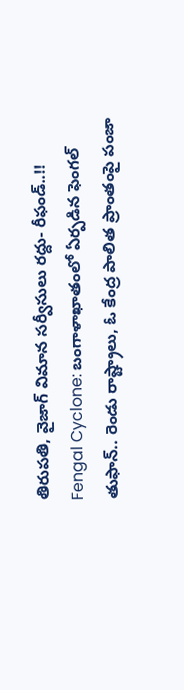తిరుపతి, వైజాగ్ విమాన సర్వీసులు రద్దు- రీఫండ్..!!
Fengal Cyclone: బంగాళాఖాతంలో ఏర్పడిన ఫెంగల్ తుఫాన్.. రెండు రాష్ట్రాలు, ఓ కేంద్ర పాలిత ప్రాంతంపై పంజా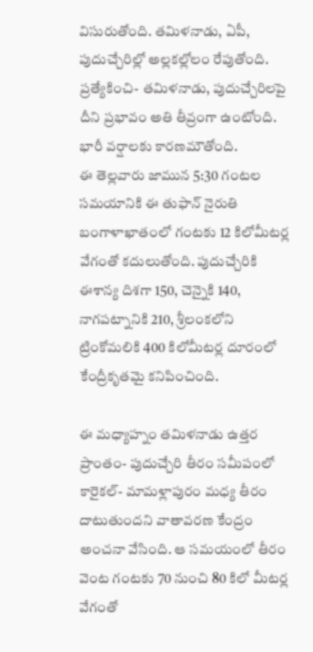విసురుతోంది. తమిళనాడు, ఏపీ, పుదుచ్చేరిల్లో అల్లకల్లోలం రేపుతోంది. ప్రత్యేకించి- తమిళనాడు, పుదుచ్చేరిలపై దీని ప్రభావం అతి తీవ్రంగా ఉంటోంది. భారీ వర్షాలకు కారణమౌతోంది.
ఈ తెల్లవారు జామున 5:30 గంటల సమయానికి ఈ తుఫాన్ నైరుతి బంగాళాఖాతంలో గంటకు 12 కిలోమీటర్ల వేగంతో కదులుతోంది. పుదుచ్చేరికి ఈశాన్య దిశగా 150, చెన్నైకి 140, నాగపట్నానికి 210, శ్రీలంకలోని ట్రింకోమలికి 400 కిలోమీటర్ల దూరంలో కేంద్రీకృతమై కనిపించింది.

ఈ మధ్యాహ్నం తమిళనాడు ఉత్తర ప్రాంతం- పుదుచ్చేరి తీరం సమీపంలో కారైకల్- మామళ్లాపురం మధ్య తీరం దాటుతుందని వాతావరణ కేంద్రం అంచనా వేసింది. ఆ సమయంలో తీరం వెంట గంటకు 70 నుంచి 80 కిలో మీటర్ల వేగంతో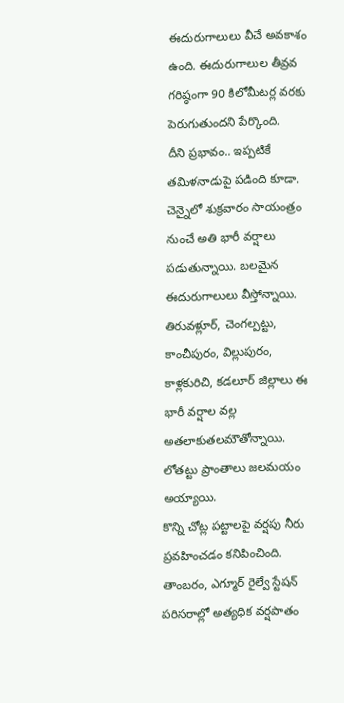ఈదురుగాలులు వీచే అవకాశం ఉంది. ఈదురుగాలుల తీవ్రవ గరిష్ఠంగా 90 కిలోమీటర్ల వరకు పెరుగుతుందని పేర్కొంది.
దీని ప్రభావం.. ఇప్పటికే తమిళనాడుపై పడింది కూడా. చెన్నైలో శుక్రవారం సాయంత్రం నుంచే అతి భారీ వర్షాలు పడుతున్నాయి. బలమైన ఈదురుగాలులు వీస్తోన్నాయి. తిరువళ్లూర్, చెంగల్పట్టు, కాంచీపురం, విల్లుపురం, కాళ్లకురిచి, కడలూర్ జిల్లాలు ఈ భారీ వర్షాల వల్ల అతలాకుతలమౌతోన్నాయి. లోతట్టు ప్రాంతాలు జలమయం అయ్యాయి.
కొన్ని చోట్ల పట్టాలపై వర్షపు నీరు ప్రవహించడం కనిపించింది. తాంబరం, ఎగ్మూర్ రైల్వే స్టేషన్ పరిసరాల్లో అత్యధిక వర్షపాతం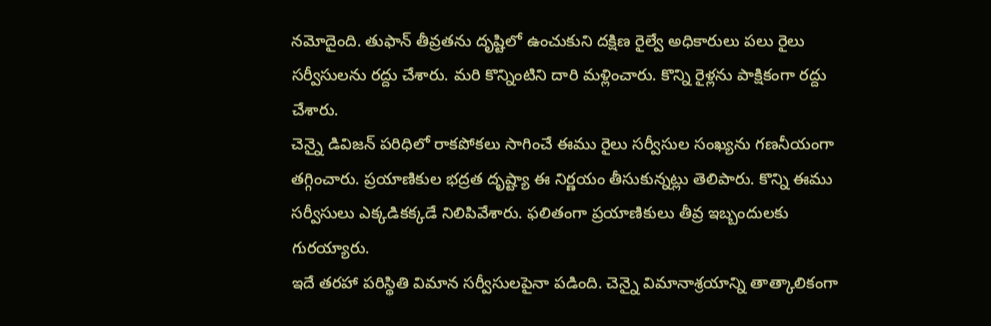నమోదైంది. తుఫాన్ తీవ్రతను దృష్టిలో ఉంచుకుని దక్షిణ రైల్వే అధికారులు పలు రైలు సర్వీసులను రద్దు చేశారు. మరి కొన్నింటిని దారి మళ్లించారు. కొన్ని రైళ్లను పాక్షికంగా రద్దు చేశారు.
చెన్నై డివిజన్ పరిధిలో రాకపోకలు సాగించే ఈము రైలు సర్వీసుల సంఖ్యను గణనీయంగా తగ్గించారు. ప్రయాణికుల భద్రత దృష్ట్యా ఈ నిర్ణయం తీసుకున్నట్లు తెలిపారు. కొన్ని ఈము సర్వీసులు ఎక్కడికక్కడే నిలిపివేశారు. ఫలితంగా ప్రయాణికులు తీవ్ర ఇబ్బందులకు గురయ్యారు.
ఇదే తరహా పరిస్థితి విమాన సర్వీసులపైనా పడింది. చెన్నై విమానాశ్రయాన్ని తాత్కాలికంగా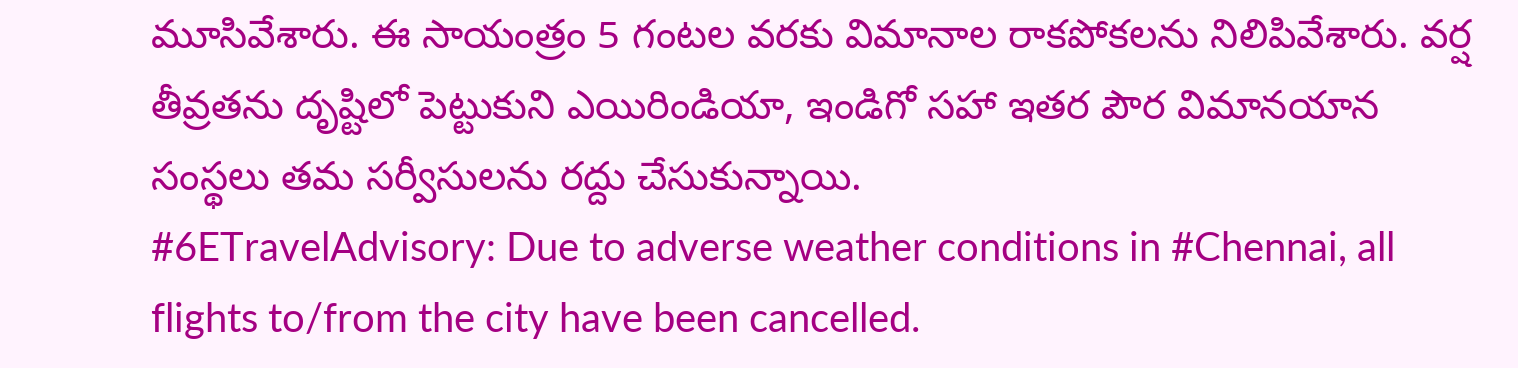మూసివేశారు. ఈ సాయంత్రం 5 గంటల వరకు విమానాల రాకపోకలను నిలిపివేశారు. వర్ష తీవ్రతను దృష్టిలో పెట్టుకుని ఎయిరిండియా, ఇండిగో సహా ఇతర పౌర విమానయాన సంస్థలు తమ సర్వీసులను రద్దు చేసుకున్నాయి.
#6ETravelAdvisory: Due to adverse weather conditions in #Chennai, all flights to/from the city have been cancelled.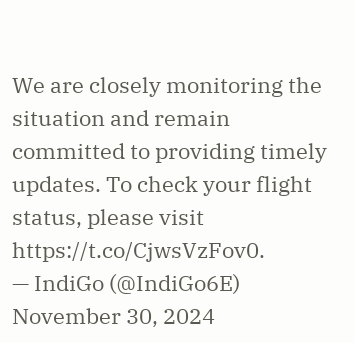We are closely monitoring the situation and remain committed to providing timely updates. To check your flight status, please visit https://t.co/CjwsVzFov0.
— IndiGo (@IndiGo6E) November 30, 2024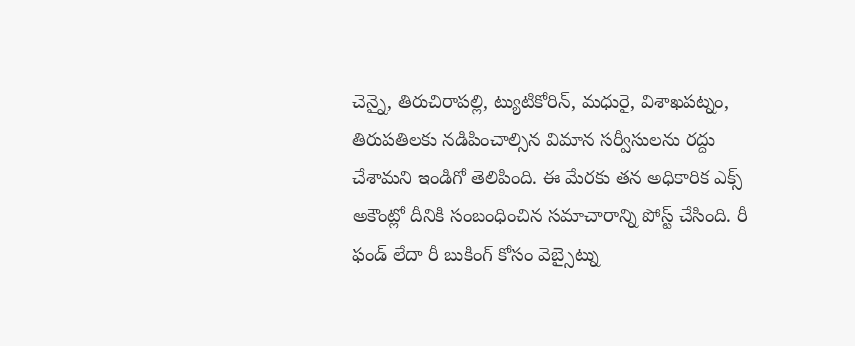చెన్నై, తిరుచిరాపల్లి, ట్యుటికోరిన్, మధురై, విశాఖపట్నం, తిరుపతిలకు నడిపించాల్సిన విమాన సర్వీసులను రద్దు చేశామని ఇండిగో తెలిపింది. ఈ మేరకు తన అధికారిక ఎక్స్ అకౌంట్లో దీనికి సంబంధించిన సమాచారాన్ని పోస్ట్ చేసింది. రీ ఫండ్ లేదా రీ బుకింగ్ కోసం వెబ్సైట్ను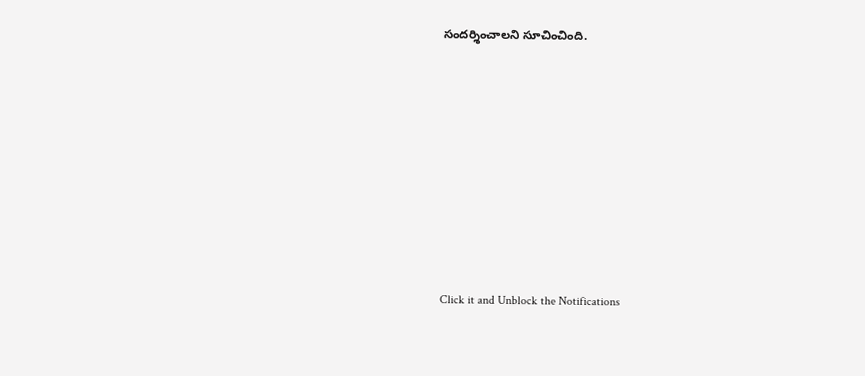సందర్శించాలని సూచించింది.












Click it and Unblock the Notifications